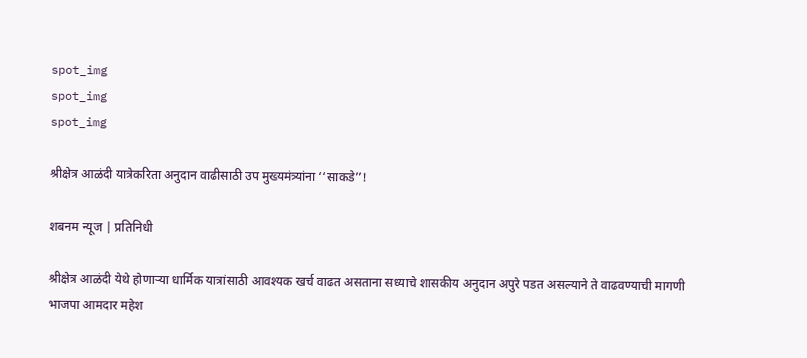spot_img
spot_img
spot_img

श्रीक्षेत्र आळंदी यात्रेकरिता अनुदान वाढीसाठी उप मुख्यमंत्र्यांना ‘‘साकडे’’!

शबनम न्यूज | प्रतिनिधी

श्रीक्षेत्र आळंदी येथे होणाऱ्या धार्मिक यात्रांसाठी आवश्यक खर्च वाढत असताना सध्याचे शासकीय अनुदान अपुरे पडत असल्याने ते वाढवण्याची मागणी भाजपा आमदार महेश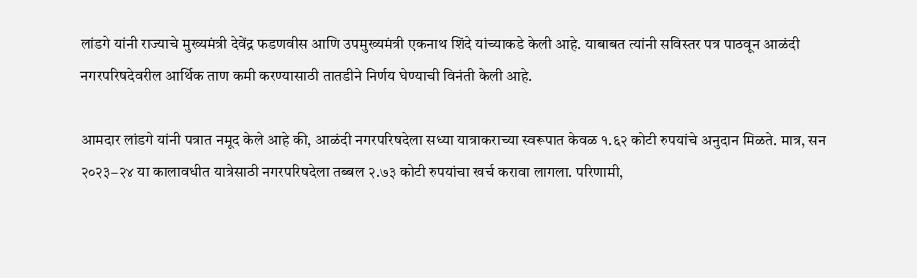लांडगे यांनी राज्याचे मुख्यमंत्री देवेंद्र फडणवीस आणि उपमुख्यमंत्री एकनाथ शिंदे यांच्याकडे केली आहे. याबाबत त्यांनी सविस्तर पत्र पाठवून आळंदी नगरपरिषदेवरील आर्थिक ताण कमी करण्यासाठी तातडीने निर्णय घेण्याची विनंती केली आहे.

आमदार लांडगे यांनी पत्रात नमूद केले आहे की, आळंदी नगरपरिषदेला सध्या यात्राकराच्या स्वरूपात केवळ १.६२ कोटी रुपयांचे अनुदान मिळते. मात्र, सन २०२३–२४ या कालावधीत यात्रेसाठी नगरपरिषदेला तब्बल २.७३ कोटी रुपयांचा खर्च करावा लागला. परिणामी,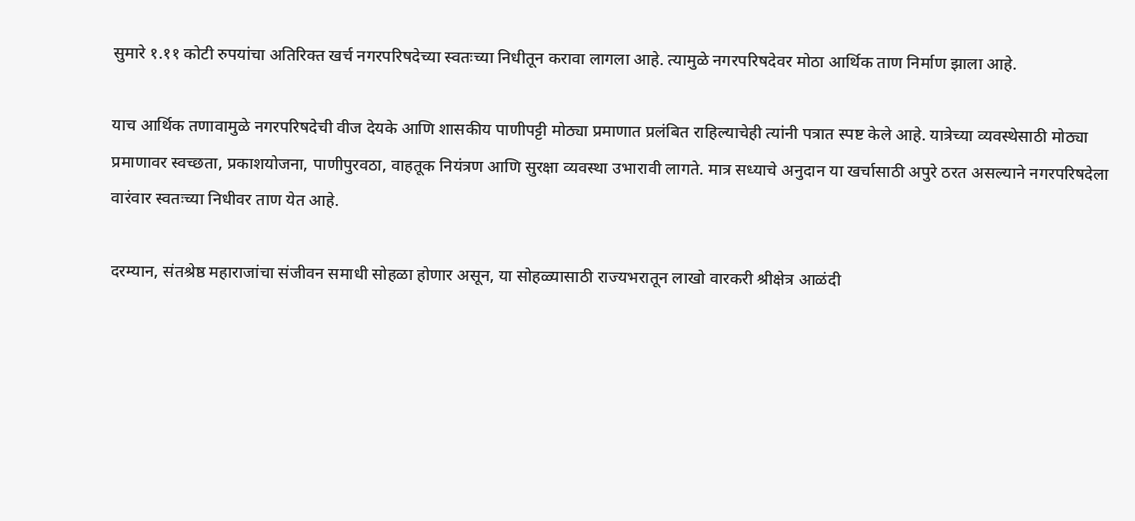सुमारे १.११ कोटी रुपयांचा अतिरिक्त खर्च नगरपरिषदेच्या स्वतःच्या निधीतून करावा लागला आहे. त्यामुळे नगरपरिषदेवर मोठा आर्थिक ताण निर्माण झाला आहे.

याच आर्थिक तणावामुळे नगरपरिषदेची वीज देयके आणि शासकीय पाणीपट्टी मोठ्या प्रमाणात प्रलंबित राहिल्याचेही त्यांनी पत्रात स्पष्ट केले आहे. यात्रेच्या व्यवस्थेसाठी मोठ्या प्रमाणावर स्वच्छता, प्रकाशयोजना, पाणीपुरवठा, वाहतूक नियंत्रण आणि सुरक्षा व्यवस्था उभारावी लागते. मात्र सध्याचे अनुदान या खर्चासाठी अपुरे ठरत असल्याने नगरपरिषदेला वारंवार स्वतःच्या निधीवर ताण येत आहे.

दरम्यान, संतश्रेष्ठ महाराजांचा संजीवन समाधी सोहळा होणार असून, या सोहळ्यासाठी राज्यभरातून लाखो वारकरी श्रीक्षेत्र आळंदी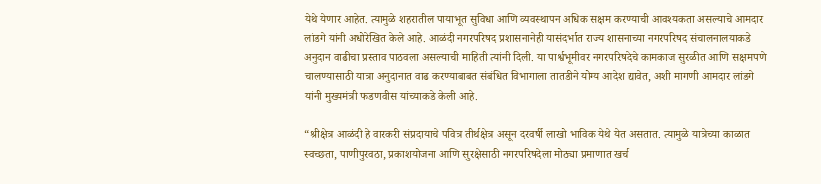येथे येणार आहेत. त्यामुळे शहरातील पायाभूत सुविधा आणि व्यवस्थापन अधिक सक्षम करण्याची आवश्यकता असल्याचे आमदार लांडगे यांनी अधोरेखित केले आहे. आळंदी नगरपरिषद प्रशासनानेही यासंदर्भात राज्य शासनाच्या नगरपरिषद संचालनालयाकडे अनुदान वाढीचा प्रस्ताव पाठवला असल्याची माहिती त्यांनी दिली. या पार्श्वभूमीवर नगरपरिषदेचे कामकाज सुरळीत आणि सक्षमपणे चालण्यासाठी यात्रा अनुदानात वाढ करण्याबाबत संबंधित विभागाला तातडीने योग्य आदेश द्यावेत, अशी मागणी आमदार लांडगे यांनी मुख्यमंत्री फडणवीस यांच्याकडे केली आहे.

“श्रीक्षेत्र आळंदी हे वारकरी संप्रदायाचे पवित्र तीर्थक्षेत्र असून दरवर्षी लाखो भाविक येथे येत असतात. त्यामुळे यात्रेच्या काळात स्वच्छता, पाणीपुरवठा, प्रकाशयोजना आणि सुरक्षेसाठी नगरपरिषदेला मोठ्या प्रमाणात खर्च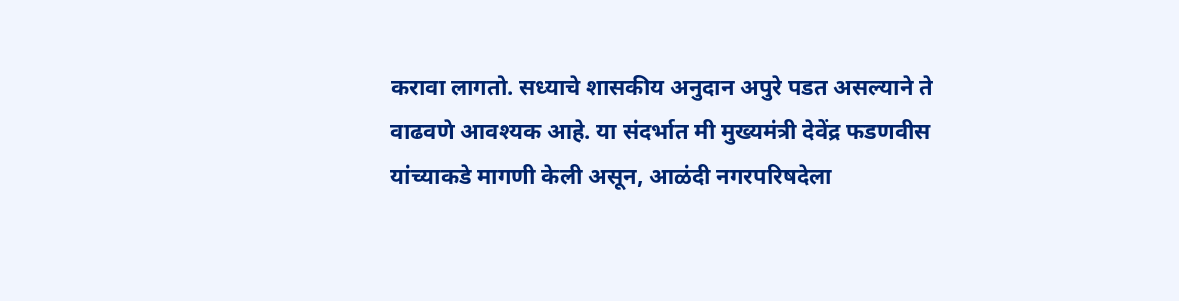करावा लागतो. सध्याचे शासकीय अनुदान अपुरे पडत असल्याने ते वाढवणे आवश्यक आहे. या संदर्भात मी मुख्यमंत्री देवेंद्र फडणवीस यांच्याकडे मागणी केली असून, आळंदी नगरपरिषदेला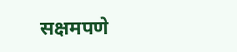सक्षमपणे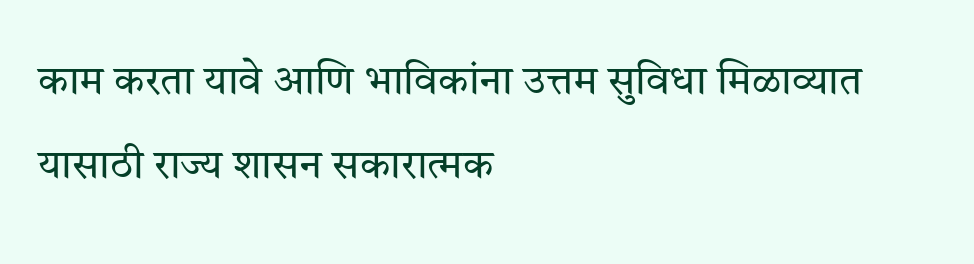काम करता यावे आणि भाविकांना उत्तम सुविधा मिळाव्यात यासाठी राज्य शासन सकारात्मक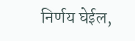निर्णय घेईल,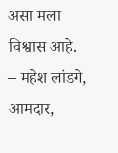असा मला विश्वास आहे.
– महेश लांडगे, आमदार,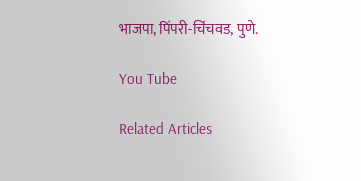भाजपा, पिंपरी-चिंचवड, पुणे.

You Tube

Related Articles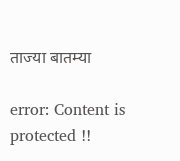ताज्या बातम्या

error: Content is protected !!